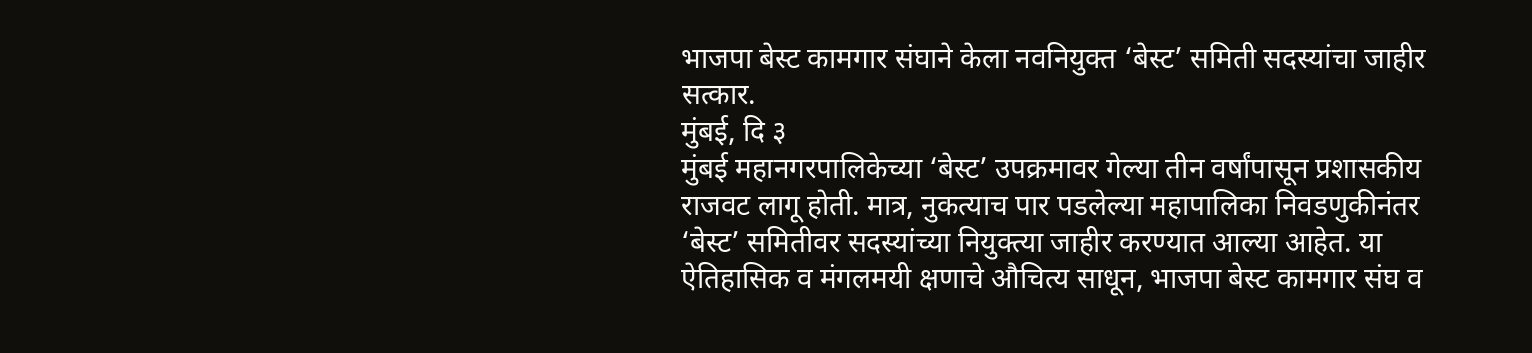भाजपा बेस्ट कामगार संघाने केला नवनियुक्त ‘बेस्ट’ समिती सदस्यांचा जाहीर सत्कार.
मुंबई, दि ३
मुंबई महानगरपालिकेच्या ‘बेस्ट’ उपक्रमावर गेल्या तीन वर्षांपासून प्रशासकीय राजवट लागू होती. मात्र, नुकत्याच पार पडलेल्या महापालिका निवडणुकीनंतर ‘बेस्ट’ समितीवर सदस्यांच्या नियुक्त्या जाहीर करण्यात आल्या आहेत. या ऐतिहासिक व मंगलमयी क्षणाचे औचित्य साधून, भाजपा बेस्ट कामगार संघ व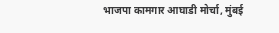भाजपा कामगार आघाडी मोर्चा, मुंबई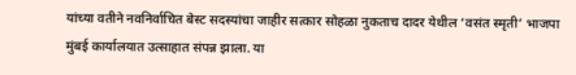यांच्या वतीने नवनिर्वाचित बेस्ट सदस्यांचा जाहीर सत्कार सोहळा नुकताच दादर येथील ‘वसंत स्मृती’ भाजपा मुंबई कार्यालयात उत्साहात संपन्न झाला. या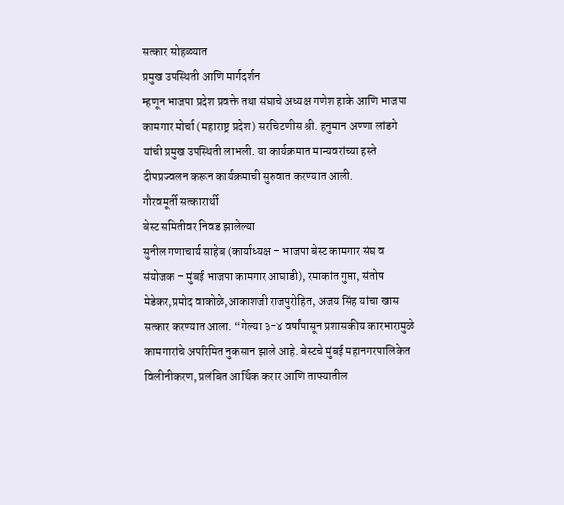सत्कार सोहळ्यात
प्रमुख उपस्थिती आणि मार्गदर्शन
म्हणून भाजपा प्रदेश प्रवक्ते तथा संघाचे अध्यक्ष गणेश हाके आणि भाजपा कामगार मोर्चा (महाराष्ट्र प्रदेश) सरचिटणीस श्री. हनुमान अण्णा लांडगे यांची प्रमुख उपस्थिती लाभली. या कार्यक्रमात मान्यवरांच्या हस्ते दीपप्रज्वलन करून कार्यक्रमाची सुरुवात करण्यात आली.
गौरवमूर्ती सत्कारार्थी
बेस्ट समितीवर निवड झालेल्या
सुनील गणाचार्य साहेब (कार्याध्यक्ष – भाजपा बेस्ट कामगार संघ व संयोजक – मुंबई भाजपा कामगार आघाडी), रमाकांत गुप्ता, संतोष मेडेकर,प्रमोद वाकोळे,आकाशजी राजपुरोहित, अजय सिंह यांचा खास सत्कार करण्यात आला. “गेल्या ३-४ वर्षांपासून प्रशासकीय कारभारामुळे कामगारांचे अपरिमित नुकसान झाले आहे. बेस्टचे मुंबई महानगरपालिकेत विलीनीकरण, प्रलंबित आर्थिक करार आणि ताफ्यातील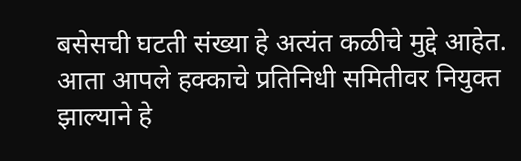बसेसची घटती संख्या हे अत्यंत कळीचे मुद्दे आहेत. आता आपले हक्काचे प्रतिनिधी समितीवर नियुक्त झाल्याने हे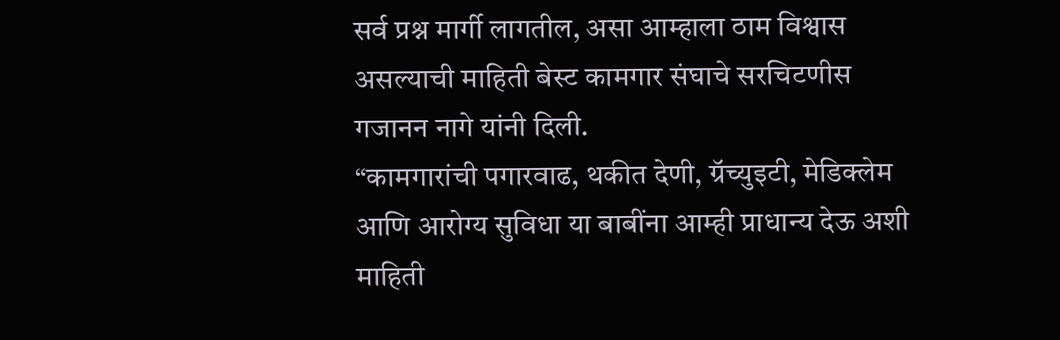सर्व प्रश्न मार्गी लागतील, असा आम्हाला ठाम विश्वास असल्याची माहिती बेस्ट कामगार संघाचे सरचिटणीस गजानन नागे यांनी दिली.
“कामगारांची पगारवाढ, थकीत देणी, ग्रॅच्युइटी, मेडिक्लेम आणि आरोग्य सुविधा या बाबींना आम्ही प्राधान्य देऊ अशी माहिती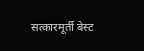सत्कारमूर्ती बेस्ट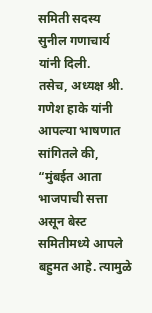समिती सदस्य सुनील गणाचार्य यांनी दिली.
तसेच, अध्यक्ष श्री. गणेश हाके यांनी आपल्या भाषणात सांगितले की, “मुंबईत आता भाजपाची सत्ता असून बेस्ट समितीमध्ये आपले बहुमत आहे. त्यामुळे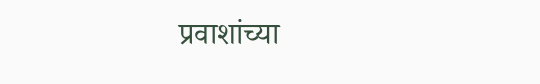प्रवाशांच्या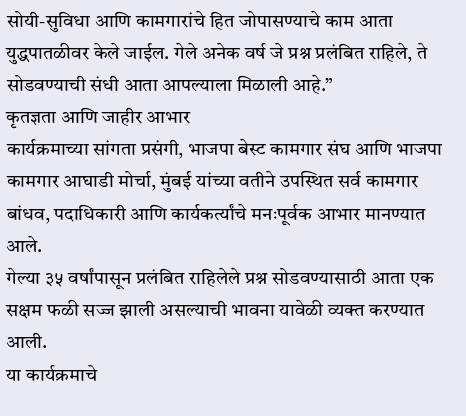सोयी-सुविधा आणि कामगारांचे हित जोपासण्याचे काम आता युद्धपातळीवर केले जाईल. गेले अनेक वर्ष जे प्रश्न प्रलंबित राहिले, ते सोडवण्याची संधी आता आपल्याला मिळाली आहे.”
कृतज्ञता आणि जाहीर आभार
कार्यक्रमाच्या सांगता प्रसंगी, भाजपा बेस्ट कामगार संघ आणि भाजपा कामगार आघाडी मोर्चा, मुंबई यांच्या वतीने उपस्थित सर्व कामगार बांधव, पदाधिकारी आणि कार्यकर्त्यांचे मनःपूर्वक आभार मानण्यात आले.
गेल्या ३५ वर्षांपासून प्रलंबित राहिलेले प्रश्न सोडवण्यासाठी आता एक सक्षम फळी सज्ज झाली असल्याची भावना यावेळी व्यक्त करण्यात आली.
या कार्यक्रमाचे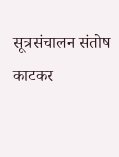सूत्रसंचालन संतोष काटकर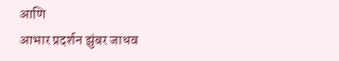आणि
आभार प्रदर्शन झुंबर जाधव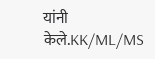यांनी केले.KK/ML/MS